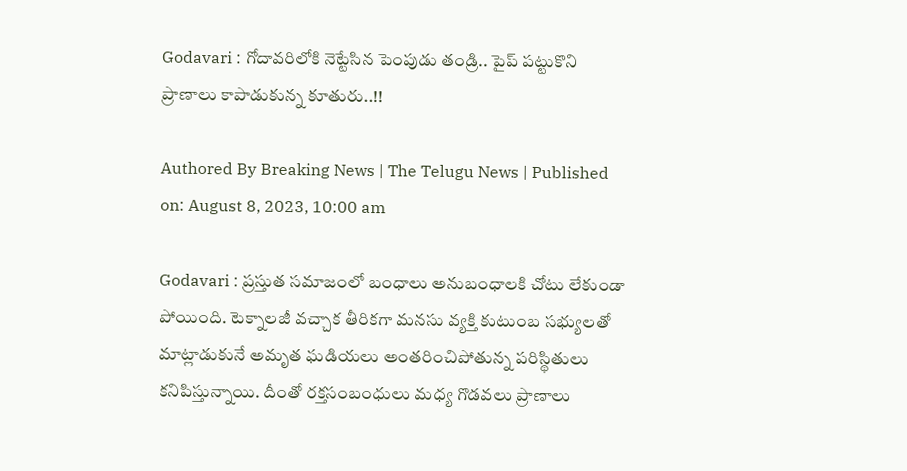Godavari : గోదావరిలోకి నెట్టేసిన పెంపుడు తండ్రి.. పైప్ పట్టుకొని ప్రాణాలు కాపాడుకున్న కూతురు..!!

Authored By Breaking News | The Telugu News | Published on: August 8, 2023, 10:00 am

Godavari : ప్రస్తుత సమాజంలో బంధాలు అనుబంధాలకి చోటు లేకుండా పోయింది. టెక్నాలజీ వచ్చాక తీరికగా మనసు వ్యక్తి కుటుంబ సభ్యులతో మాట్లాడుకునే అమృత ఘడియలు అంతరించిపోతున్న పరిస్థితులు కనిపిస్తున్నాయి. దీంతో రక్తసంబంధులు మధ్య గొడవలు ప్రాణాలు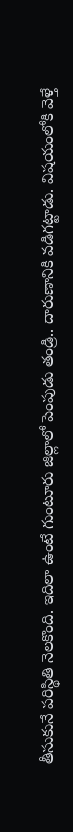తీసుకునే పరిస్థితి నెలకొంది. ఇదిలా ఉంటే గుంటూరు జిల్లాలో పెంపుడు తండ్రి.. దారుణానికి వడిగట్టాడు. విషయంలోకి వెళ్తే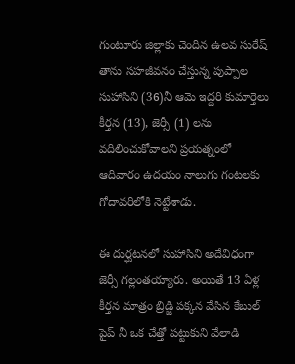గుంటూరు జిల్లాకు చెందిన ఉలవ సురేష్ తాను సహజీవనం చేస్తున్న పుప్పాల సుహాసిని (36)నీ ఆమె ఇద్దరి కుమార్తెలు కీర్తన (13), జెర్సీ (1) లను వదిలించుకోవాలని ప్రయత్నంలో ఆదివారం ఉదయం నాలుగు గంటలకు గోదావరిలోకి నెట్టేశాడు.

ఈ దుర్ఘటనలో సుహాసిని అదేవిధంగా జెర్సీ గల్లంతయ్యారు. అయితే 13 ఏళ్ల కీర్తన మాత్రం బ్రిడ్జి పక్కన వేసిన కేబుల్ పైప్ నీ ఒక చేత్తో పట్టుకుని వేలాడి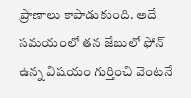ప్రాణాలు కాపాడుకుంది. అదే సమయంలో తన జేబులో ఫోన్ ఉన్న విషయం గుర్తించి వెంటనే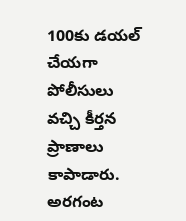100కు డయల్ చేయగా పోలీసులు వచ్చి కీర్తన ప్రాణాలు కాపాడారు. అరగంట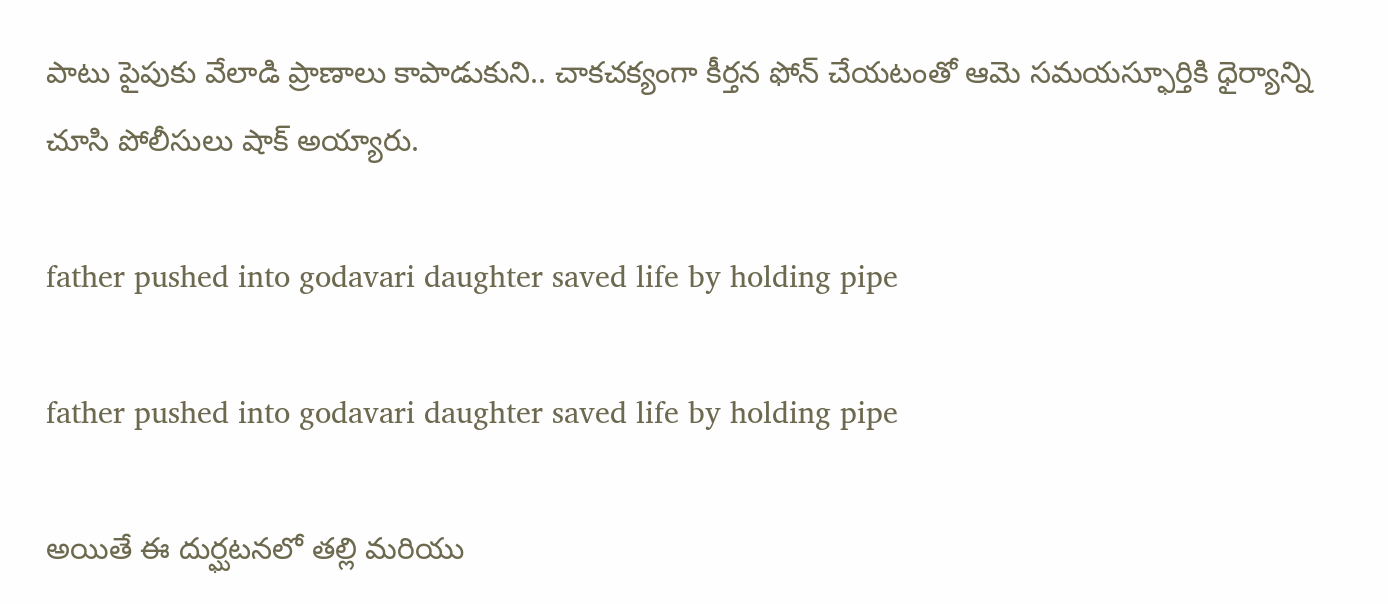పాటు పైపుకు వేలాడి ప్రాణాలు కాపాడుకుని.. చాకచక్యంగా కీర్తన ఫోన్ చేయటంతో ఆమె సమయస్ఫూర్తికి ధైర్యాన్ని చూసి పోలీసులు షాక్ అయ్యారు.

father pushed into godavari daughter saved life by holding pipe

father pushed into godavari daughter saved life by holding pipe

అయితే ఈ దుర్ఘటనలో తల్లి మరియు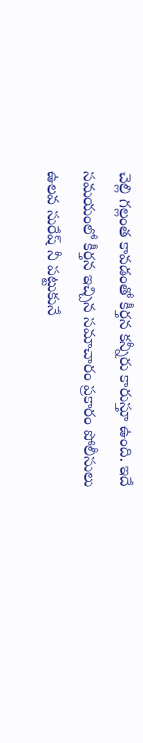చెల్లి గల్లంత కావడంతో కీర్తన కన్నీరు కారుస్తూ ఉంది. ఇదే సమయంలో కీర్తన ఇచ్చిన సమాచారం ప్రకారం పోలీసులు ఉలవ సురేష్ నీ పట్టుకునే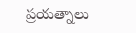ప్రయత్నాలు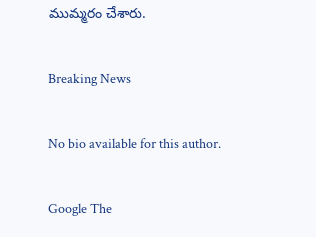ముమ్మరం చేశారు.

Breaking News

No bio available for this author.

Google The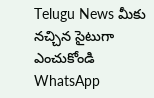Telugu News మీకు నచ్చిన సైటుగా ఎంచుకోండి
WhatsApp